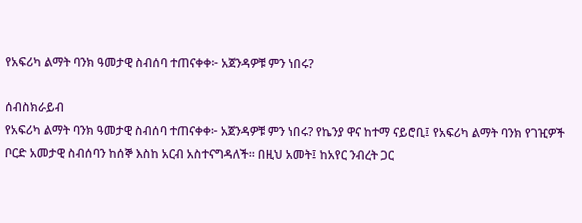የአፍሪካ ልማት ባንክ ዓመታዊ ስብሰባ ተጠናቀቀ፦ አጀንዳዎቹ ምን ነበሩ?

ሰብስክራይብ
የአፍሪካ ልማት ባንክ ዓመታዊ ስብሰባ ተጠናቀቀ፦ አጀንዳዎቹ ምን ነበሩ? የኬንያ ዋና ከተማ ናይሮቢ፤ የአፍሪካ ልማት ባንክ የገዢዎች ቦርድ አመታዊ ስብሰባን ከሰኞ እስከ አርብ አስተናግዳለች። በዚህ አመት፤ ከአየር ንብረት ጋር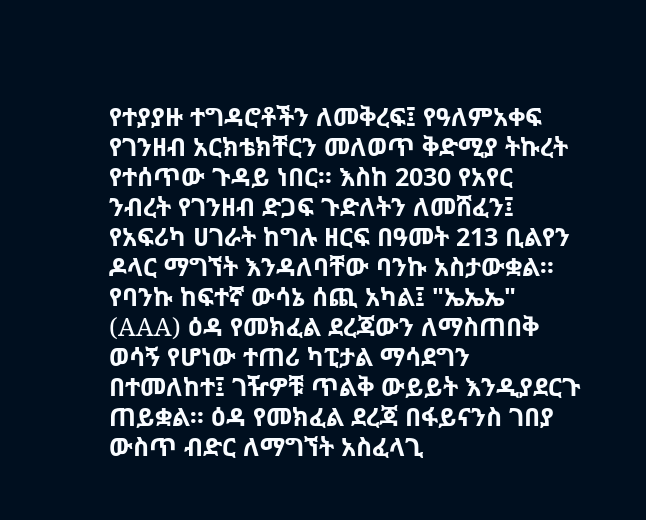የተያያዙ ተግዳሮቶችን ለመቅረፍ፤ የዓለምአቀፍ የገንዘብ አርክቴክቸርን መለወጥ ቅድሚያ ትኩረት የተሰጥው ጉዳይ ነበር። እስከ 2030 የአየር ንብረት የገንዘብ ድጋፍ ጉድለትን ለመሸፈን፤ የአፍሪካ ሀገራት ከግሉ ዘርፍ በዓመት 213 ቢልየን ዶላር ማግኘት እንዳለባቸው ባንኩ አስታውቋል። የባንኩ ከፍተኛ ውሳኔ ሰጪ አካል፤ "ኤኤኤ" (AAA) ዕዳ የመክፈል ደረጃውን ለማስጠበቅ ወሳኝ የሆነው ተጠሪ ካፒታል ማሳደግን በተመለከተ፤ ገዥዎቹ ጥልቅ ውይይት እንዲያደርጉ ጠይቋል። ዕዳ የመክፈል ደረጃ በፋይናንስ ገበያ ውስጥ ብድር ለማግኘት አስፈላጊ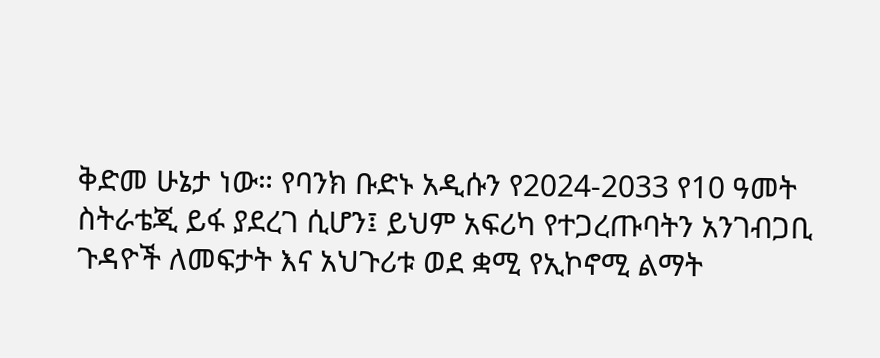ቅድመ ሁኔታ ነው። የባንክ ቡድኑ አዲሱን የ2024-2033 የ10 ዓመት ስትራቴጂ ይፋ ያደረገ ሲሆን፤ ይህም አፍሪካ የተጋረጡባትን አንገብጋቢ ጉዳዮች ለመፍታት እና አህጉሪቱ ወደ ቋሚ የኢኮኖሚ ልማት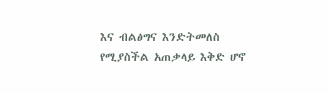እና ብልፅግና እንድትመለስ የሚያስችል አጠቃላይ እቅድ ሆኖ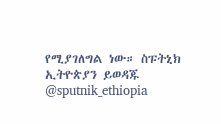የሚያገለግል ነው። ስፑትኒክ ኢትዮጵያን ይወዳጁ @sputnik_ethiopia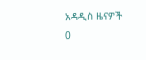አዳዲስ ዜናዎች
0